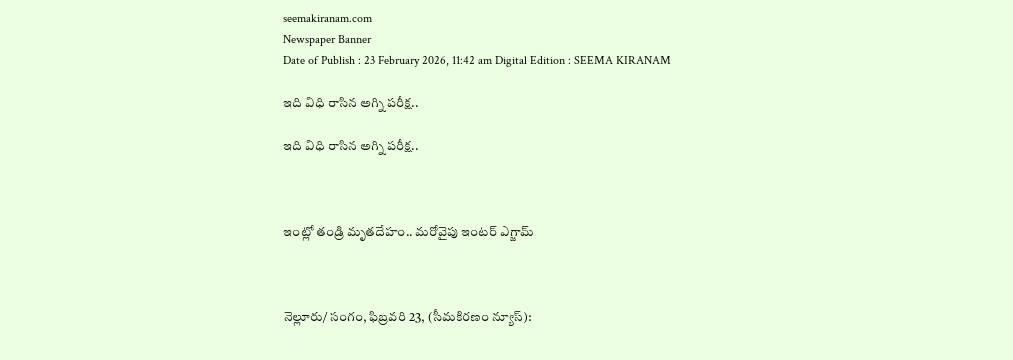seemakiranam.com
Newspaper Banner
Date of Publish : 23 February 2026, 11:42 am Digital Edition : SEEMA KIRANAM

ఇది విధి రాసిన అగ్ని పరీక్ష..

ఇది విధి రాసిన అగ్ని పరీక్ష..



ఇంట్లో తండ్రి మృతదేహం.. మరోవైపు ఇంటర్ ఎగ్జామ్



నెల్లూరు/ సంగం, ఫిబ్రవరి 23, (సీమకిరణం న్యూస్):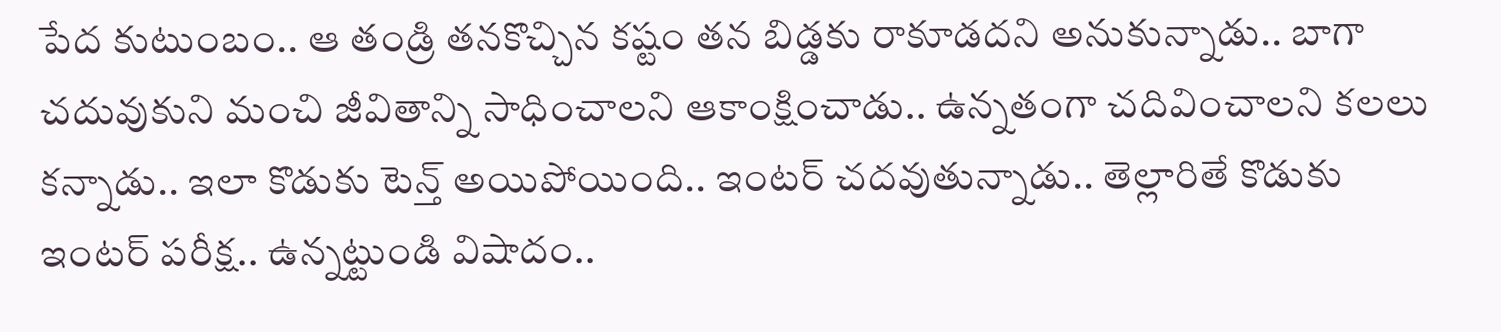పేద కుటుంబం.. ఆ తండ్రి తనకొచ్చిన కష్టం తన బిడ్డకు రాకూడదని అనుకున్నాడు.. బాగా చదువుకుని మంచి జీవితాన్ని సాధించాలని ఆకాంక్షించాడు.. ఉన్నతంగా చదివించాలని కలలు కన్నాడు.. ఇలా కొడుకు టెన్త్ అయిపోయింది.. ఇంటర్ చదవుతున్నాడు.. తెల్లారితే కొడుకు ఇంటర్ పరీక్ష.. ఉన్నట్టుండి విషాదం..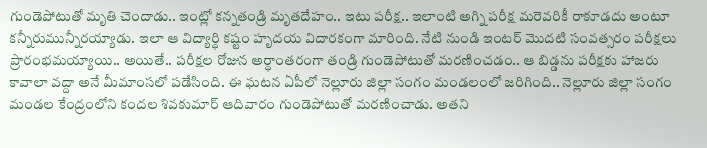గుండెపోటుతో మృతి చెందాడు.. ఇంట్లో కన్నతండ్రి మృతదేహం.. ఇటు పరీక్ష.. ఇలాంటి అగ్ని పరీక్ష మరెవరికీ రాకూడదు అంటూ కన్నీరుమున్నీరయ్యాడు. ఇలా ఆ విద్యార్ధి కష్టం హృదయ విదారకంగా మారింది. నేటి నుండి ఇంటర్ మొదటి సంవత్సరం పరీక్షలు ప్రారంభమయ్యాయి.. అయితే.. పరీక్షల రోజున అర్ధాంతరంగా తండ్రి గుండెపోటుతో మరణించడం.. ఆ బిడ్డను పరీక్షకు హాజరు కావాలా వద్దా అనే మీమాంసలో పడేసింది. ఈ ఘటన ఏపీలో నెల్లూరు జిల్లా సంగం మండలంలో జరిగింది.. నెల్లూరు జిల్లా సంగం మండల కేంద్రంలోని కందల శివకుమార్ ఆదివారం గుండెపోటుతో మరణించాడు. అతని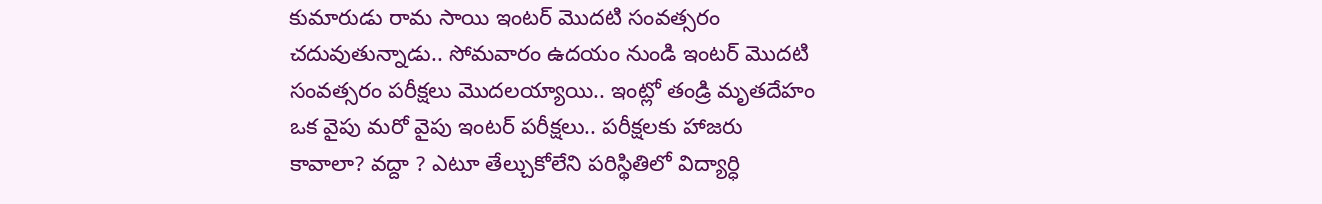కుమారుడు రామ సాయి ఇంటర్ మొదటి సంవత్సరం చదువుతున్నాడు.. సోమవారం ఉదయం నుండి ఇంటర్ మొదటి సంవత్సరం పరీక్షలు మొదలయ్యాయి.. ఇంట్లో తండ్రి మృతదేహం ఒక వైపు మరో వైపు ఇంటర్ పరీక్షలు.. పరీక్షలకు హాజరు కావాలా? వద్దా ? ఎటూ తేల్చుకోలేని పరిస్థితిలో విద్యార్ధి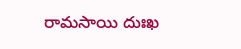రామసాయి దుఃఖ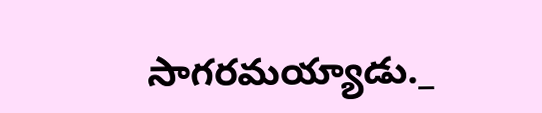సాగరమయ్యాడు._